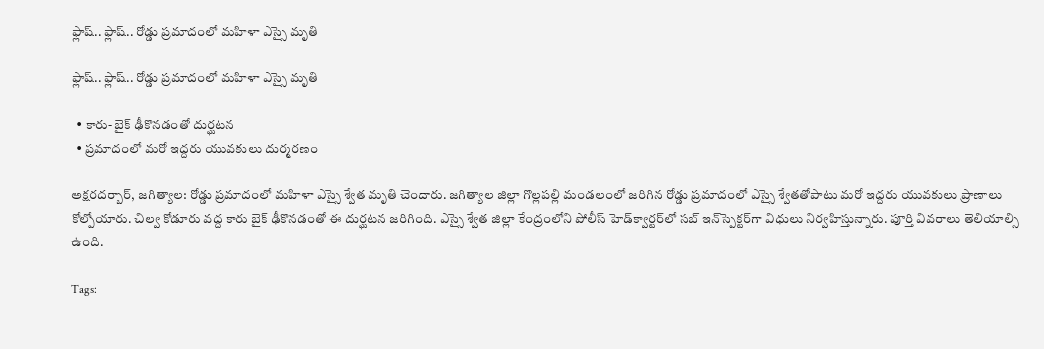ఫ్లాష్‌.. ఫ్లాష్‌.. రోడ్డు ప్ర‌మాదంలో మ‌హిళా ఎస్సై మృతి

ఫ్లాష్‌.. ఫ్లాష్‌.. రోడ్డు ప్ర‌మాదంలో మ‌హిళా ఎస్సై మృతి

  • కారు- బైక్ ఢీకొన‌డంతో దుర్ఘ‌ట‌న‌
  • ప్ర‌మాదంలో మ‌రో ఇద్ద‌రు యువ‌కులు దుర్మ‌ర‌ణం

అక్ష‌ర‌ద‌ర్బార్‌, జ‌గిత్యాల‌: రోడ్డు ప్ర‌మాదంలో మ‌హిళా ఎస్సై శ్వేత మృతి చెందారు. జ‌గిత్యాల జిల్లా గొల్ల‌ప‌ల్లి మండ‌లంలో జ‌రిగిన రోడ్డు ప్ర‌మాదంలో ఎస్సై శ్వేత‌తోపాటు మ‌రో ఇద్ద‌రు యువ‌కులు ప్రాణాలు కోల్పోయారు. చిల్వ కోడూరు వ‌ద్ద కారు బైక్ ఢీకొన‌డంతో ఈ దుర్ఘ‌ట‌న జ‌రిగింది. ఎస్సై శ్వేత జిల్లా కేంద్రంలోని పోలీస్ హెడ్‌క్వార్ట‌ర్‌లో స‌బ్ ఇన్‌స్పెక్ట‌ర్‌గా విధులు నిర్వ‌హిస్తున్నారు. పూర్తి వివ‌రాలు తెలియాల్సి ఉంది.

Tags: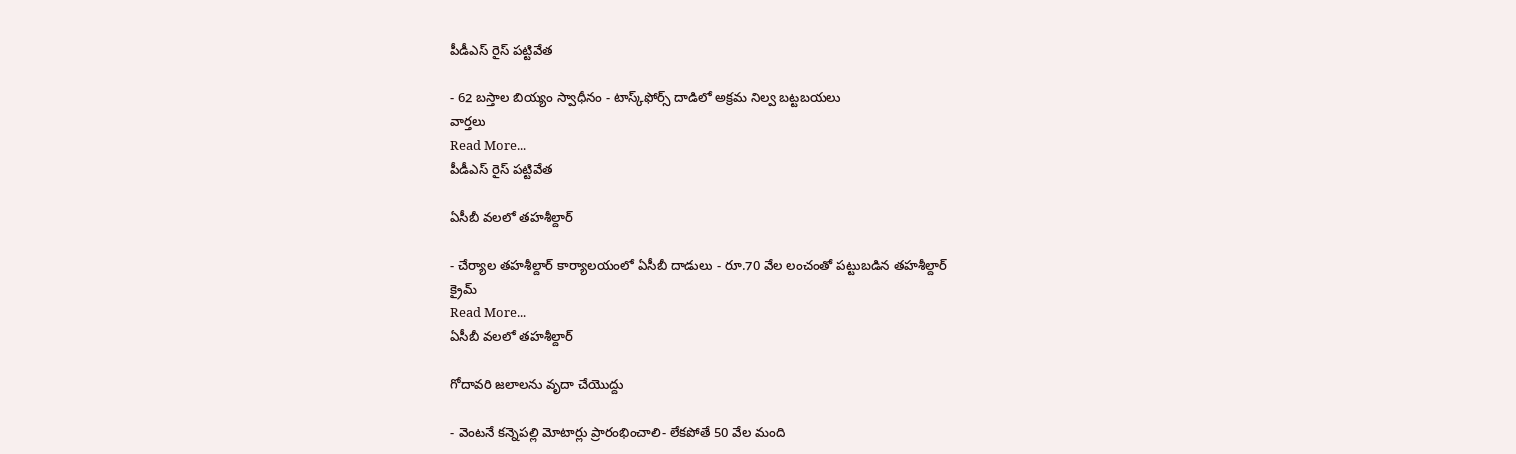పీడీఎస్ రైస్ పట్టివేత

- 62 బస్తాల బియ్యం స్వాధీనం - టాస్క్‌ఫోర్స్ దాడిలో అక్రమ నిల్వ బట్టబయలు
వార్తలు
Read More...
పీడీఎస్ రైస్ పట్టివేత

ఏసీబీ వలలో తహశీల్దార్

- చేర్యాల తహశీల్దార్ కార్యాలయంలో ఏసీబీ దాడులు - రూ.70 వేల లంచంతో పట్టుబడిన తహశీల్దార్
క్రైమ్
Read More...
ఏసీబీ వలలో తహశీల్దార్

గోదావరి జలాలను వృదా చేయొద్దు

- వెంటనే కన్నెపల్లి మోటార్లు ప్రారంభించాలి- లేకపోతే 50 వేల మంది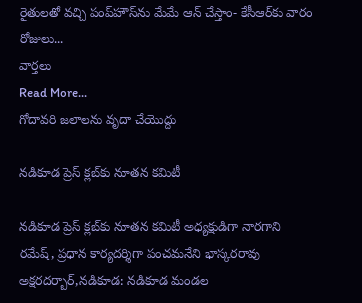రైతులతో వచ్చి పంప్‌హౌస్‌ను మేమే ఆన్ చేస్తాం- కేసీఆర్‌కు వారం రోజులు...
వార్తలు
Read More...
గోదావరి జలాలను వృదా చేయొద్దు

నడికూడ ప్రెస్ క్లబ్‌కు నూతన కమిటీ

నడికూడ ప్రెస్ క్లబ్‌కు నూతన కమిటీ అధ్యక్షుడిగా నారగాని రమేష్, ప్రధాన కార్యదర్శిగా పంచమనేని భాస్కరరావు అక్షరదర్బార్,నడికూడ: నడికూడ మండల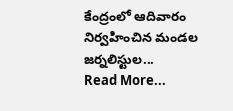కేంద్రంలో ఆదివారం నిర్వహించిన మండల జర్నలిస్టుల...
Read More...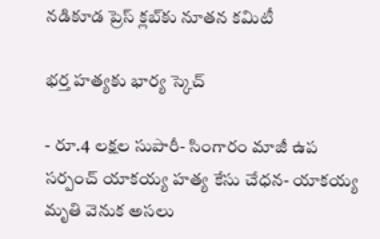నడికూడ ప్రెస్ క్లబ్‌కు నూతన కమిటీ

భర్త హత్యకు భార్య స్కెచ్

- రూ.4 లక్షల సుపారీ- సింగారం మాజీ ఉప సర్పంచ్ యాకయ్య హత్య కేసు చేధన- యాకయ్య మృతి వెనుక అసలు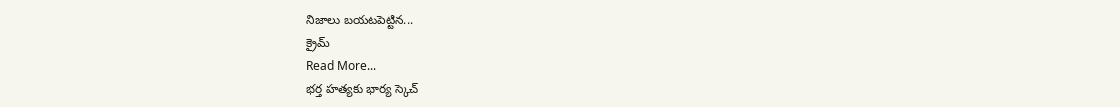నిజాలు బయటపెట్టిన...
క్రైమ్
Read More...
భర్త హత్యకు భార్య స్కెచ్